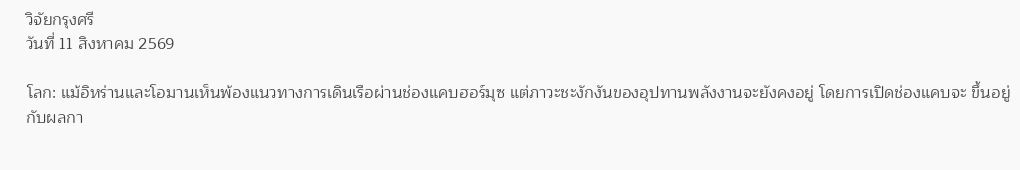วิจัยกรุงศรี
วันที่ 11 สิงหาคม 2569

โลก: แม้อิหร่านและโอมานเห็นพ้องแนวทางการเดินเรือผ่านช่องแคบฮอร์มุซ แต่ภาวะชะงักงันของอุปทานพลังงานจะยังคงอยู่ โดยการเปิดช่องแคบจะ ขึ้นอยู่กับผลกา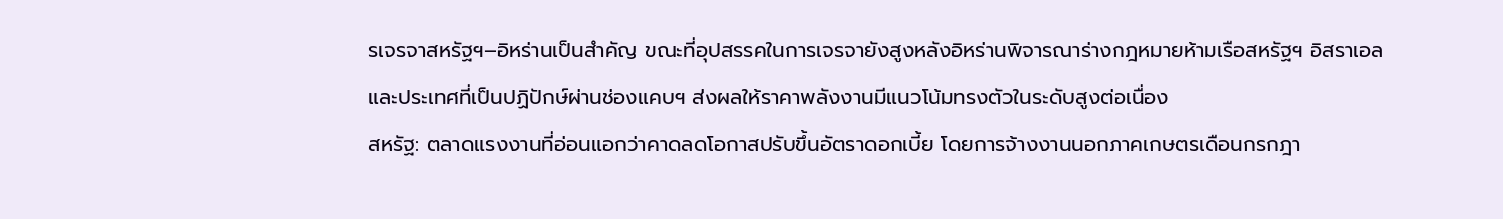รเจรจาสหรัฐฯ–อิหร่านเป็นสำคัญ ขณะที่อุปสรรคในการเจรจายังสูงหลังอิหร่านพิจารณาร่างกฎหมายห้ามเรือสหรัฐฯ อิสราเอล และประเทศที่เป็นปฏิปักษ์ผ่านช่องแคบฯ ส่งผลให้ราคาพลังงานมีแนวโน้มทรงตัวในระดับสูงต่อเนื่อง
สหรัฐ: ตลาดแรงงานที่อ่อนแอกว่าคาดลดโอกาสปรับขึ้นอัตราดอกเบี้ย โดยการจ้างงานนอกภาคเกษตรเดือนกรกฎา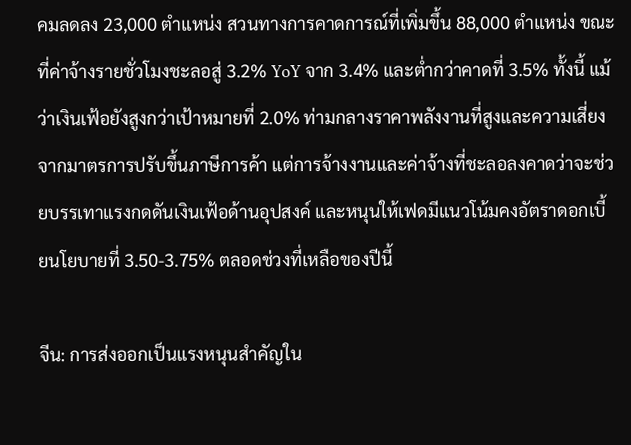คมลดลง 23,000 ตำแหน่ง สวนทางการคาดการณ์ที่เพิ่มขึ้น 88,000 ตำแหน่ง ขณะที่ค่าจ้างรายชั่วโมงชะลอสู่ 3.2% YoY จาก 3.4% และต่ำกว่าคาดที่ 3.5% ทั้งนี้ แม้ว่าเงินเฟ้อยังสูงกว่าเป้าหมายที่ 2.0% ท่ามกลางราคาพลังงานที่สูงและความเสี่ยงจากมาตรการปรับขึ้นภาษีการค้า แต่การจ้างงานและค่าจ้างที่ชะลอลงคาดว่าจะช่วยบรรเทาแรงกดดันเงินเฟ้อด้านอุปสงค์ และหนุนให้เฟดมีแนวโน้มคงอัตราดอกเบี้ยนโยบายที่ 3.50-3.75% ตลอดช่วงที่เหลือของปีนี้

จีน: การส่งออกเป็นแรงหนุนสำคัญใน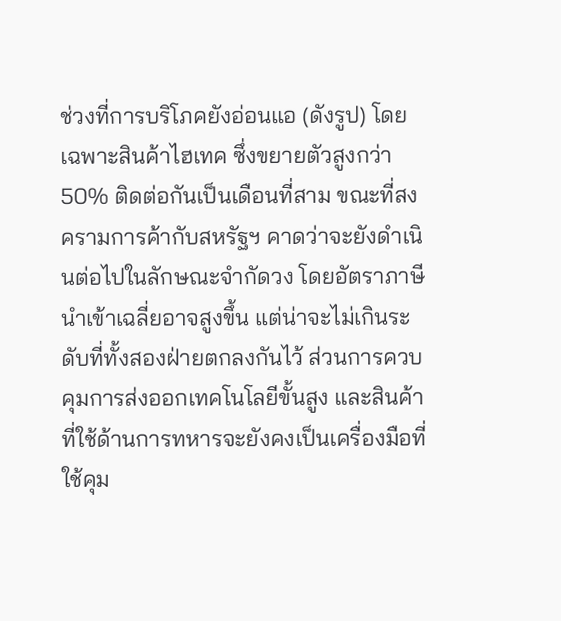ช่วงที่การบริโภคยังอ่อนแอ (ดังรูป) โดยเฉพาะสินค้าไฮเทค ซึ่งขยายตัวสูงกว่า 50% ติดต่อกันเป็นเดือนที่สาม ขณะที่สงครามการค้ากับสหรัฐฯ คาดว่าจะยังดำเนินต่อไปในลักษณะจำกัดวง โดยอัตราภาษีนำเข้าเฉลี่ยอาจสูงขึ้น แต่น่าจะไม่เกินระดับที่ทั้งสองฝ่ายตกลงกันไว้ ส่วนการควบคุมการส่งออกเทคโนโลยีขั้นสูง และสินค้าที่ใช้ด้านการทหารจะยังคงเป็นเครื่องมือที่ใช้คุม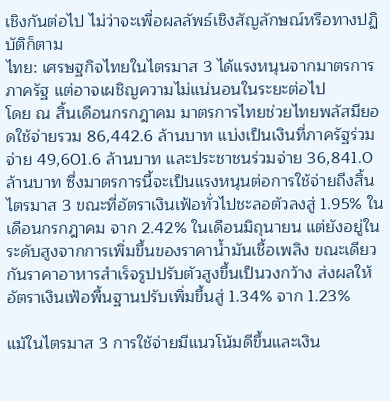เชิงกันต่อไป ไม่ว่าจะเพื่อผลลัพธ์เชิงสัญลักษณ์หรือทางปฏิบัติก็ตาม
ไทย: เศรษฐกิจไทยในไตรมาส 3 ได้แรงหนุนจากมาตรการภาครัฐ แต่อาจเผชิญความไม่แน่นอนในระยะต่อไป
โดย ณ สิ้นเดือนกรกฎาคม มาตรการไทยช่วยไทยพลัสมียอดใช้จ่ายรวม 86,442.6 ล้านบาท แบ่งเป็นเงินที่ภาครัฐร่วมจ่าย 49,601.6 ล้านบาท และประชาชนร่วมจ่าย 36,841.0 ล้านบาท ซึ่งมาตรการนี้จะเป็นแรงหนุนต่อการใช้จ่ายถึงสิ้นไตรมาส 3 ขณะที่อัตราเงินเฟ้อทั่วไปชะลอตัวลงสู่ 1.95% ในเดือนกรกฎาคม จาก 2.42% ในเดือนมิถุนายน แต่ยังอยู่ในระดับสูงจากการเพิ่มขึ้นของราคาน้ำมันเชื้อเพลิง ขณะเดียวกันราคาอาหารสำเร็จรูปปรับตัวสูงขึ้นเป็นวงกว้าง ส่งผลให้อัตราเงินเฟ้อพื้นฐานปรับเพิ่มขึ้นสู่ 1.34% จาก 1.23%

แม้ในไตรมาส 3 การใช้จ่ายมีแนวโน้มดีขึ้นและเงิน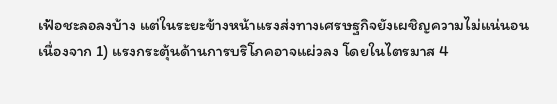เฟ้อชะลอลงบ้าง แต่ในระยะข้างหน้าแรงส่งทางเศรษฐกิจยังเผชิญความไม่แน่นอน เนื่องจาก 1) แรงกระตุ้นด้านการบริโภคอาจแผ่วลง โดยในไตรมาส 4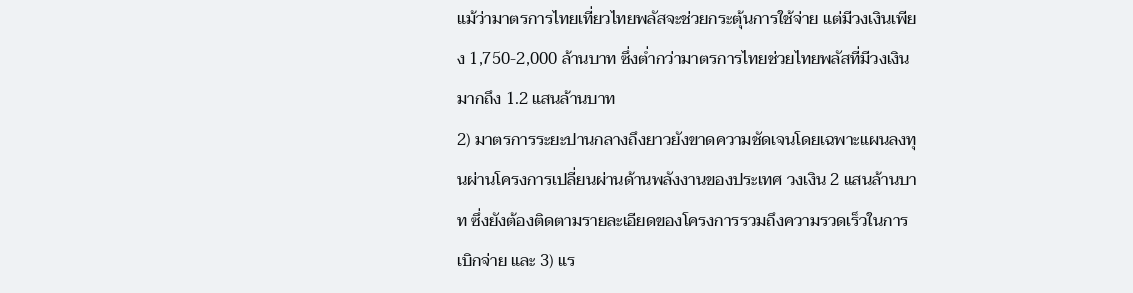แม้ว่ามาตรการไทยเที่ยวไทยพลัสจะช่วยกระตุ้นการใช้จ่าย แต่มีวงเงินเพียง 1,750-2,000 ล้านบาท ซึ่งต่ำกว่ามาตรการไทยช่วยไทยพลัสที่มีวงเงินมากถึง 1.2 แสนล้านบาท
2) มาตรการระยะปานกลางถึงยาวยังขาดความชัดเจนโดยเฉพาะแผนลงทุนผ่านโครงการเปลี่ยนผ่านด้านพลังงานของประเทศ วงเงิน 2 แสนล้านบาท ซึ่งยังต้องติดตามรายละเอียดของโครงการรวมถึงความรวดเร็วในการเบิกจ่าย และ 3) แร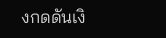งกดดันเงิ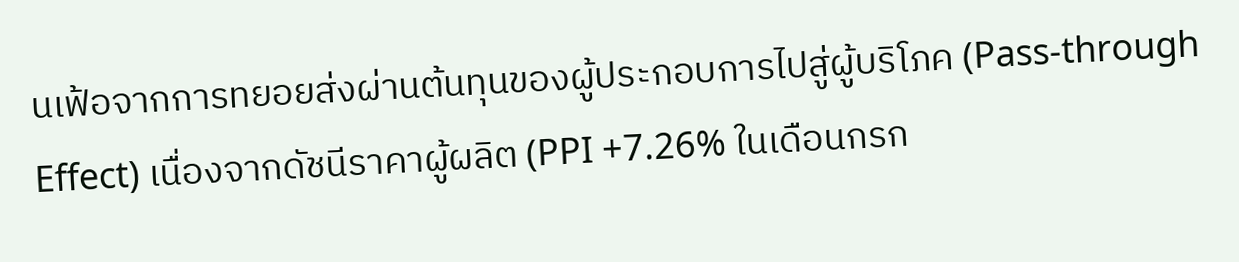นเฟ้อจากการทยอยส่งผ่านต้นทุนของผู้ประกอบการไปสู่ผู้บริโภค (Pass-through Effect) เนื่องจากดัชนีราคาผู้ผลิต (PPI +7.26% ในเดือนกรก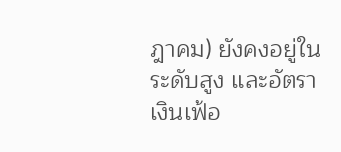ฎาคม) ยังคงอยู่ในระดับสูง และอัตราเงินเฟ้อ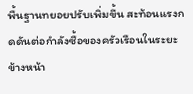พื้นฐานทยอยปรับเพิ่มขึ้น สะท้อนแรงกดดันต่อกำลังซื้อของครัวเรือนในระยะข้างหน้า